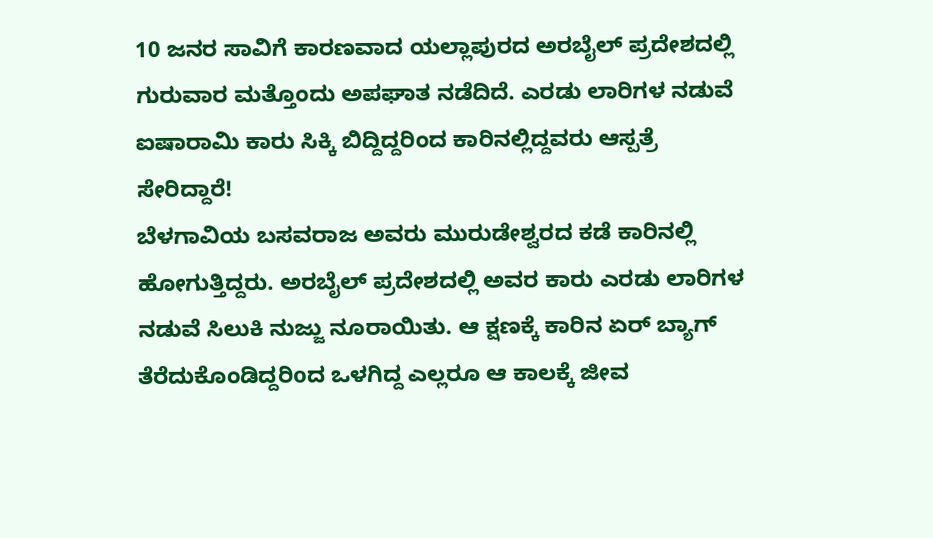10 ಜನರ ಸಾವಿಗೆ ಕಾರಣವಾದ ಯಲ್ಲಾಪುರದ ಅರಬೈಲ್ ಪ್ರದೇಶದಲ್ಲಿ ಗುರುವಾರ ಮತ್ತೊಂದು ಅಪಘಾತ ನಡೆದಿದೆ. ಎರಡು ಲಾರಿಗಳ ನಡುವೆ ಐಷಾರಾಮಿ ಕಾರು ಸಿಕ್ಕಿ ಬಿದ್ದಿದ್ದರಿಂದ ಕಾರಿನಲ್ಲಿದ್ದವರು ಆಸ್ಪತ್ರೆ ಸೇರಿದ್ದಾರೆ!
ಬೆಳಗಾವಿಯ ಬಸವರಾಜ ಅವರು ಮುರುಡೇಶ್ವರದ ಕಡೆ ಕಾರಿನಲ್ಲಿ ಹೋಗುತ್ತಿದ್ದರು. ಅರಬೈಲ್ ಪ್ರದೇಶದಲ್ಲಿ ಅವರ ಕಾರು ಎರಡು ಲಾರಿಗಳ ನಡುವೆ ಸಿಲುಕಿ ನುಜ್ಜು ನೂರಾಯಿತು. ಆ ಕ್ಷಣಕ್ಕೆ ಕಾರಿನ ಏರ್ ಬ್ಯಾಗ್ ತೆರೆದುಕೊಂಡಿದ್ದರಿoದ ಒಳಗಿದ್ದ ಎಲ್ಲರೂ ಆ ಕಾಲಕ್ಕೆ ಜೀವ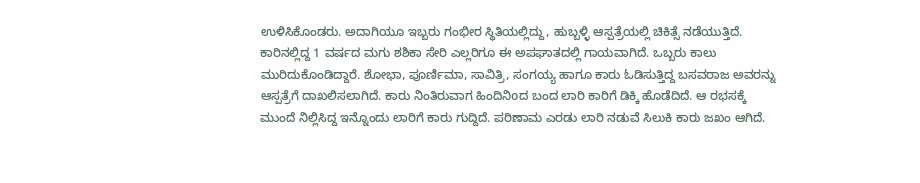ಉಳಿಸಿಕೊಂಡರು. ಅದಾಗಿಯೂ ಇಬ್ಬರು ಗಂಭೀರ ಸ್ಥಿತಿಯಲ್ಲಿದ್ದು, ಹುಬ್ಬಳ್ಳಿ ಆಸ್ಪತ್ರೆಯಲ್ಲಿ ಚಿಕಿತ್ಸೆ ನಡೆಯುತ್ತಿದೆ.
ಕಾರಿನಲ್ಲಿದ್ದ 1 ವರ್ಷದ ಮಗು ಶಶಿಕಾ ಸೇರಿ ಎಲ್ಲರಿಗೂ ಈ ಅಪಘಾತದಲ್ಲಿ ಗಾಯವಾಗಿದೆ. ಒಬ್ಬರು ಕಾಲು ಮುರಿದುಕೊಂಡಿದ್ದಾರೆ. ಶೋಭಾ, ಪೂರ್ಣಿಮಾ, ಸಾವಿತ್ರಿ, ಸಂಗಯ್ಯ ಹಾಗೂ ಕಾರು ಓಡಿಸುತ್ತಿದ್ದ ಬಸವರಾಜ ಅವರನ್ನು ಆಸ್ಪತ್ರೆಗೆ ದಾಖಲಿಸಲಾಗಿದೆ. ಕಾರು ನಿಂತಿರುವಾಗ ಹಿಂದಿನಿoದ ಬಂದ ಲಾರಿ ಕಾರಿಗೆ ಡಿಕ್ಕಿ ಹೊಡೆದಿದೆ. ಆ ರಭಸಕ್ಕೆ ಮುಂದೆ ನಿಲ್ಲಿಸಿದ್ದ ಇನ್ನೊಂದು ಲಾರಿಗೆ ಕಾರು ಗುದ್ದಿದೆ. ಪರಿಣಾಮ ಎರಡು ಲಾರಿ ನಡುವೆ ಸಿಲುಕಿ ಕಾರು ಜಖಂ ಆಗಿದೆ.